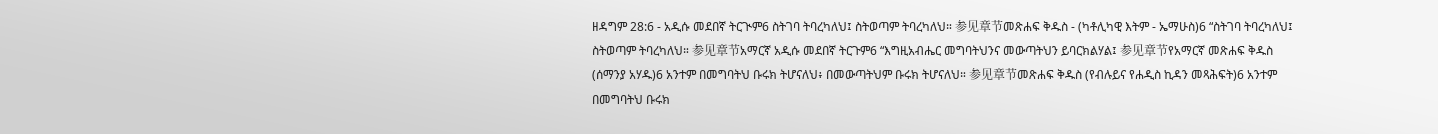ዘዳግም 28:6 - አዲሱ መደበኛ ትርጒም6 ስትገባ ትባረካለህ፤ ስትወጣም ትባረካለህ። 参见章节መጽሐፍ ቅዱስ - (ካቶሊካዊ እትም - ኤማሁስ)6 “ስትገባ ትባረካለህ፤ ስትወጣም ትባረካለህ። 参见章节አማርኛ አዲሱ መደበኛ ትርጉም6 “እግዚአብሔር መግባትህንና መውጣትህን ይባርክልሃል፤ 参见章节የአማርኛ መጽሐፍ ቅዱስ (ሰማንያ አሃዱ)6 አንተም በመግባትህ ቡሩክ ትሆናለህ፥ በመውጣትህም ቡሩክ ትሆናለህ። 参见章节መጽሐፍ ቅዱስ (የብሉይና የሐዲስ ኪዳን መጻሕፍት)6 አንተም በመግባትህ ቡሩክ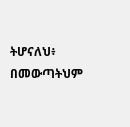ትሆናለህ፥ በመውጣትህም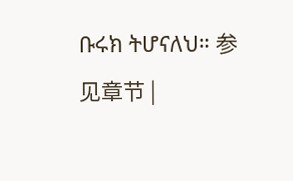ቡሩክ ትሆናለህ። 参见章节 |